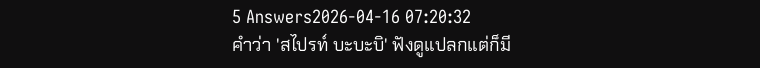5 Answers2026-04-16 07:20:32
คำว่า 'สไปรท์ บะบะบิ' ฟังดูแปลกแต่ก็มี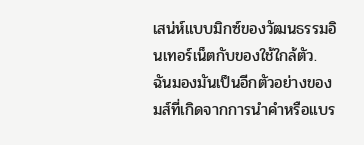เสน่ห์แบบมิกซ์ของวัฒนธรรมอินเทอร์เน็ตกับของใช้ใกล้ตัว.
ฉันมองมันเป็นอีกตัวอย่างของมส์ที่เกิดจากการนำคำหรือแบร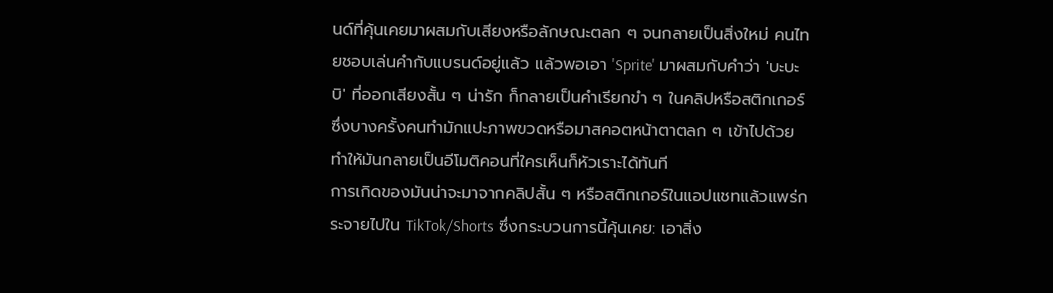นด์ที่คุ้นเคยมาผสมกับเสียงหรือลักษณะตลก ๆ จนกลายเป็นสิ่งใหม่ คนไทยชอบเล่นคำกับแบรนด์อยู่แล้ว แล้วพอเอา 'Sprite' มาผสมกับคำว่า 'บะบะบิ' ที่ออกเสียงสั้น ๆ น่ารัก ก็กลายเป็นคำเรียกขำ ๆ ในคลิปหรือสติกเกอร์ ซึ่งบางครั้งคนทำมักแปะภาพขวดหรือมาสคอตหน้าตาตลก ๆ เข้าไปด้วย ทำให้มันกลายเป็นอีโมติคอนที่ใครเห็นก็หัวเราะได้ทันที
การเกิดของมันน่าจะมาจากคลิปสั้น ๆ หรือสติกเกอร์ในแอปแชทแล้วแพร่กระจายไปใน TikTok/Shorts ซึ่งกระบวนการนี้คุ้นเคย: เอาสิ่ง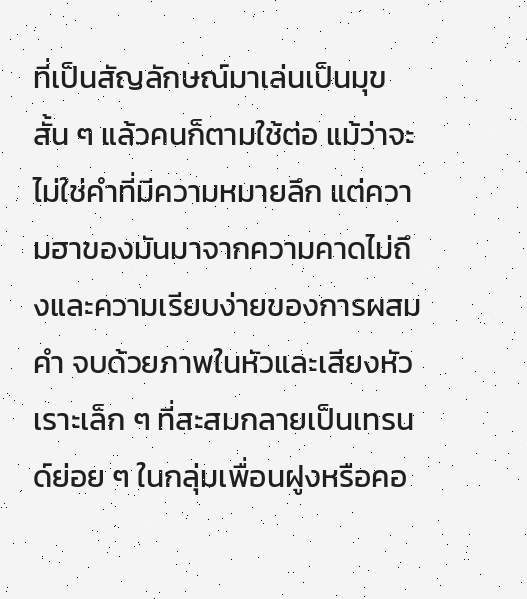ที่เป็นสัญลักษณ์มาเล่นเป็นมุขสั้น ๆ แล้วคนก็ตามใช้ต่อ แม้ว่าจะไม่ใช่คำที่มีความหมายลึก แต่ความฮาของมันมาจากความคาดไม่ถึงและความเรียบง่ายของการผสมคำ จบด้วยภาพในหัวและเสียงหัวเราะเล็ก ๆ ที่สะสมกลายเป็นเทรนด์ย่อย ๆ ในกลุ่มเพื่อนฝูงหรือคอ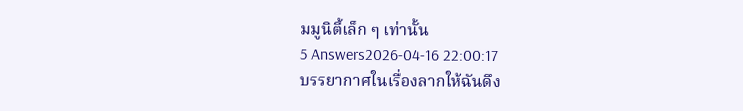มมูนิตี้เล็ก ๆ เท่านั้น
5 Answers2026-04-16 22:00:17
บรรยากาศในเรื่องลากให้ฉันดึง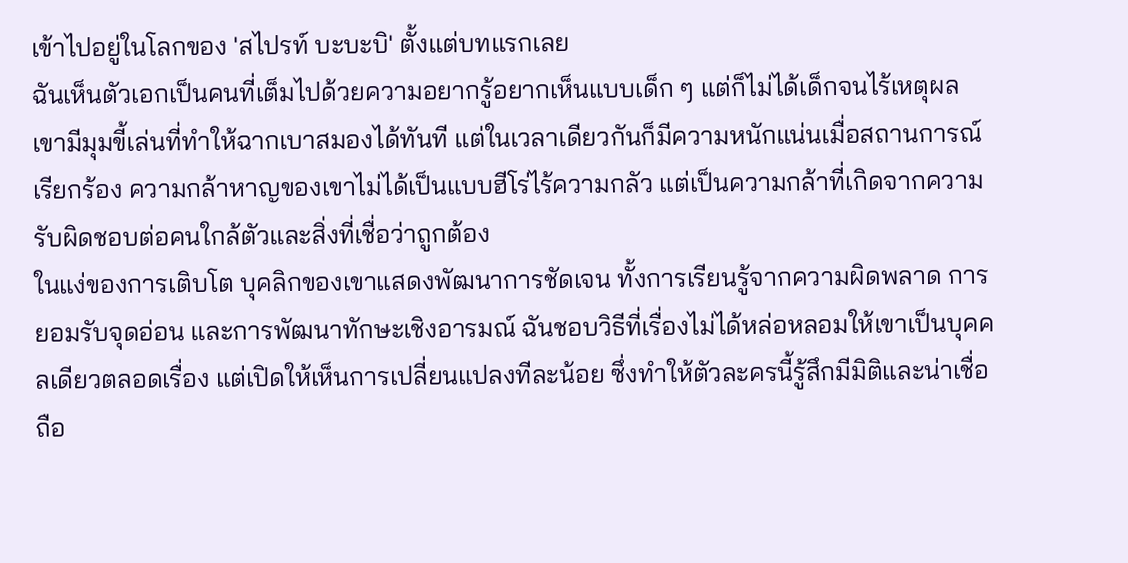เข้าไปอยู่ในโลกของ 'สไปรท์ บะบะบิ' ตั้งแต่บทแรกเลย
ฉันเห็นตัวเอกเป็นคนที่เต็มไปด้วยความอยากรู้อยากเห็นแบบเด็ก ๆ แต่ก็ไม่ได้เด็กจนไร้เหตุผล เขามีมุมขี้เล่นที่ทำให้ฉากเบาสมองได้ทันที แต่ในเวลาเดียวกันก็มีความหนักแน่นเมื่อสถานการณ์เรียกร้อง ความกล้าหาญของเขาไม่ได้เป็นแบบฮีโร่ไร้ความกลัว แต่เป็นความกล้าที่เกิดจากความรับผิดชอบต่อคนใกล้ตัวและสิ่งที่เชื่อว่าถูกต้อง
ในแง่ของการเติบโต บุคลิกของเขาแสดงพัฒนาการชัดเจน ทั้งการเรียนรู้จากความผิดพลาด การยอมรับจุดอ่อน และการพัฒนาทักษะเชิงอารมณ์ ฉันชอบวิธีที่เรื่องไม่ได้หล่อหลอมให้เขาเป็นบุคคลเดียวตลอดเรื่อง แต่เปิดให้เห็นการเปลี่ยนแปลงทีละน้อย ซึ่งทำให้ตัวละครนี้รู้สึกมีมิติและน่าเชื่อถือ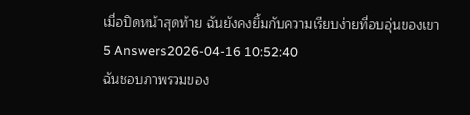เมื่อปิดหน้าสุดท้าย ฉันยังคงยิ้มกับความเรียบง่ายที่อบอุ่นของเขา
5 Answers2026-04-16 10:52:40
ฉันชอบภาพรวมของ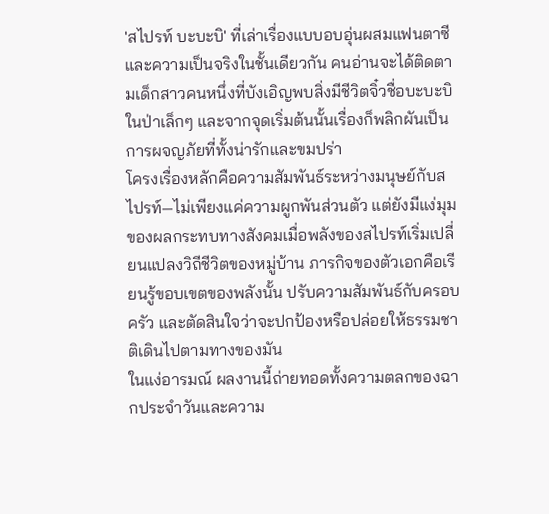'สไปรท์ บะบะบิ' ที่เล่าเรื่องแบบอบอุ่นผสมแฟนตาซีและความเป็นจริงในชั้นเดียวกัน คนอ่านจะได้ติดตามเด็กสาวคนหนึ่งที่บังเอิญพบสิ่งมีชีวิตจิ๋วชื่อบะบะบิในป่าเล็กๆ และจากจุดเริ่มต้นนั้นเรื่องก็พลิกผันเป็นการผจญภัยที่ทั้งน่ารักและขมปร่า
โครงเรื่องหลักคือความสัมพันธ์ระหว่างมนุษย์กับสไปรท์—ไม่เพียงแค่ความผูกพันส่วนตัว แต่ยังมีแง่มุมของผลกระทบทางสังคมเมื่อพลังของสไปรท์เริ่มเปลี่ยนแปลงวิถีชีวิตของหมู่บ้าน ภารกิจของตัวเอกคือเรียนรู้ขอบเขตของพลังนั้น ปรับความสัมพันธ์กับครอบครัว และตัดสินใจว่าจะปกป้องหรือปล่อยให้ธรรมชาติเดินไปตามทางของมัน
ในแง่อารมณ์ ผลงานนี้ถ่ายทอดทั้งความตลกของฉากประจำวันและความ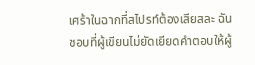เศร้าในฉากที่สไปรท์ต้องเสียสละ ฉันชอบที่ผู้เขียนไม่ยัดเยียดคำตอบให้ผู้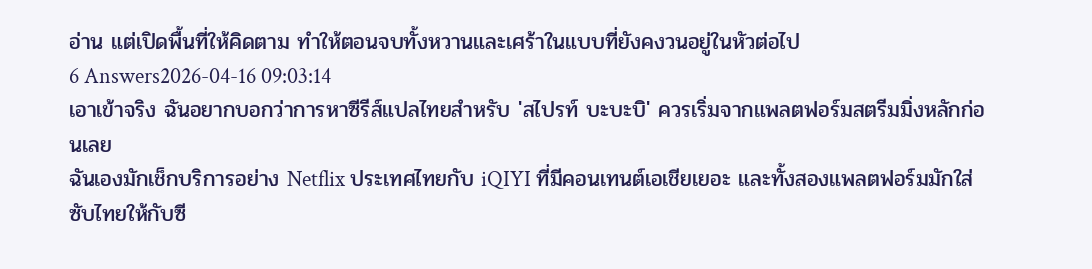อ่าน แต่เปิดพื้นที่ให้คิดตาม ทำให้ตอนจบทั้งหวานและเศร้าในแบบที่ยังคงวนอยู่ในหัวต่อไป
6 Answers2026-04-16 09:03:14
เอาเข้าจริง ฉันอยากบอกว่าการหาซีรีส์แปลไทยสำหรับ 'สไปรท์ บะบะบิ' ควรเริ่มจากแพลตฟอร์มสตรีมมิ่งหลักก่อนเลย
ฉันเองมักเช็กบริการอย่าง Netflix ประเทศไทยกับ iQIYI ที่มีคอนเทนต์เอเชียเยอะ และทั้งสองแพลตฟอร์มมักใส่ซับไทยให้กับซี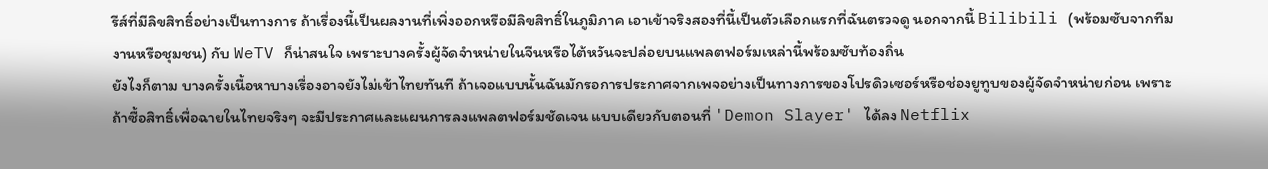รีส์ที่มีลิขสิทธิ์อย่างเป็นทางการ ถ้าเรื่องนี้เป็นผลงานที่เพิ่งออกหรือมีลิขสิทธิ์ในภูมิภาค เอาเข้าจริงสองที่นี้เป็นตัวเลือกแรกที่ฉันตรวจดู นอกจากนี้ Bilibili (พร้อมซับจากทีมงานหรือชุมชน) กับ WeTV ก็น่าสนใจ เพราะบางครั้งผู้จัดจำหน่ายในจีนหรือไต้หวันจะปล่อยบนแพลตฟอร์มเหล่านี้พร้อมซับท้องถิ่น
ยังไงก็ตาม บางครั้งเนื้อหาบางเรื่องอาจยังไม่เข้าไทยทันที ถ้าเจอแบบนั้นฉันมักรอการประกาศจากเพจอย่างเป็นทางการของโปรดิวเซอร์หรือช่องยูทูบของผู้จัดจำหน่ายก่อน เพราะถ้าซื้อสิทธิ์เพื่อฉายในไทยจริงๆ จะมีประกาศและแผนการลงแพลตฟอร์มชัดเจน แบบเดียวกับตอนที่ 'Demon Slayer' ได้ลง Netflix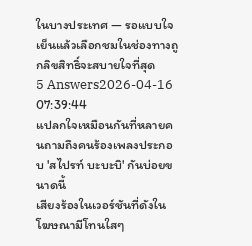ในบางประเทศ — รอแบบใจเย็นแล้วเลือกชมในช่องทางถูกลิขสิทธิ์จะสบายใจที่สุด
5 Answers2026-04-16 07:39:44
แปลกใจเหมือนกันที่หลายคนถามถึงคนร้องเพลงประกอบ 'สไปรท์ บะบะบิ' กันบ่อยขนาดนี้
เสียงร้องในเวอร์ชันที่ดังในโฆษณามีโทนใสๆ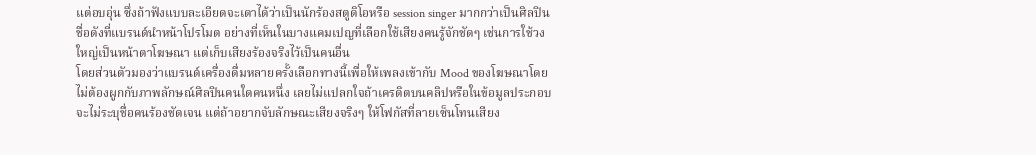แต่อบอุ่น ซึ่งถ้าฟังแบบละเอียดจะเดาได้ว่าเป็นนักร้องสตูดิโอหรือ session singer มากกว่าเป็นศิลปินชื่อดังที่แบรนด์นำหน้าโปรโมต อย่างที่เห็นในบางแคมเปญที่เลือกใช้เสียงคนรู้จักชัดๆ เช่นการใช้วงใหญ่เป็นหน้าตาโฆษณา แต่เก็บเสียงร้องจริงไว้เป็นคนอื่น
โดยส่วนตัวมองว่าแบรนด์เครื่องดื่มหลายครั้งเลือกทางนี้เพื่อให้เพลงเข้ากับ Mood ของโฆษณาโดยไม่ต้องผูกกับภาพลักษณ์ศิลปินคนใดคนหนึ่ง เลยไม่แปลกใจถ้าเครดิตบนคลิปหรือในข้อมูลประกอบจะไม่ระบุชื่อคนร้องชัดเจน แต่ถ้าอยากจับลักษณะเสียงจริงๆ ให้โฟกัสที่ลายเซ็นโทนเสียง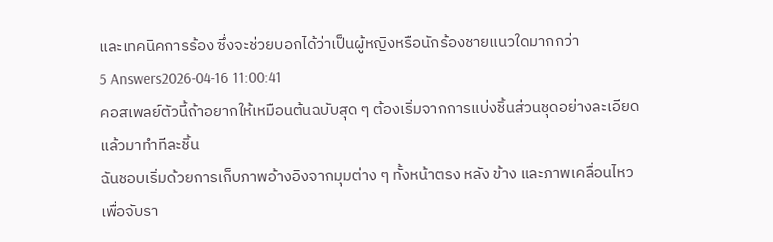และเทคนิคการร้อง ซึ่งจะช่วยบอกได้ว่าเป็นผู้หญิงหรือนักร้องชายแนวใดมากกว่า
5 Answers2026-04-16 11:00:41
คอสเพลย์ตัวนี้ถ้าอยากให้เหมือนต้นฉบับสุด ๆ ต้องเริ่มจากการแบ่งชิ้นส่วนชุดอย่างละเอียดแล้วมาทำทีละชิ้น
ฉันชอบเริ่มด้วยการเก็บภาพอ้างอิงจากมุมต่าง ๆ ทั้งหน้าตรง หลัง ข้าง และภาพเคลื่อนไหว เพื่อจับรา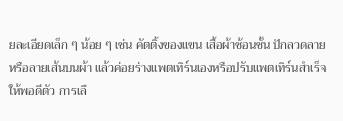ยละเอียดเล็ก ๆ น้อย ๆ เช่น คัตติ้งของแขน เสื้อผ้าซ้อนชั้น ปักลวดลาย หรือลายเส้นบนผ้า แล้วค่อยร่างแพตเทิร์นเองหรือปรับแพตเทิร์นสำเร็จให้พอดีตัว การเลื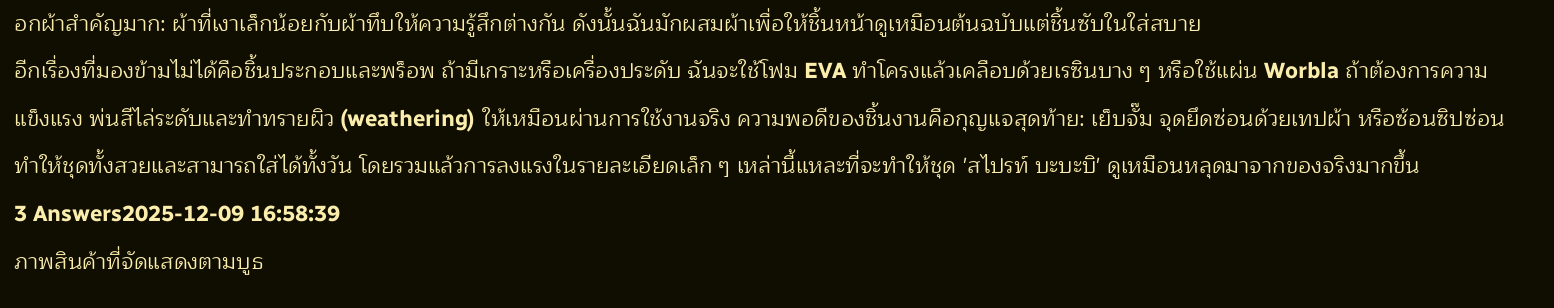อกผ้าสำคัญมาก: ผ้าที่เงาเล็กน้อยกับผ้าทึบให้ความรู้สึกต่างกัน ดังนั้นฉันมักผสมผ้าเพื่อให้ชิ้นหน้าดูเหมือนต้นฉบับแต่ชิ้นซับในใส่สบาย
อีกเรื่องที่มองข้ามไม่ได้คือชิ้นประกอบและพร็อพ ถ้ามีเกราะหรือเครื่องประดับ ฉันจะใช้โฟม EVA ทำโครงแล้วเคลือบด้วยเรซินบาง ๆ หรือใช้แผ่น Worbla ถ้าต้องการความแข็งแรง พ่นสีไล่ระดับและทำทรายผิว (weathering) ให้เหมือนผ่านการใช้งานจริง ความพอดีของชิ้นงานคือกุญแจสุดท้าย: เย็บจั๊ม จุดยึดซ่อนด้วยเทปผ้า หรือซ้อนซิปซ่อนทำให้ชุดทั้งสวยและสามารถใส่ได้ทั้งวัน โดยรวมแล้วการลงแรงในรายละเอียดเล็ก ๆ เหล่านี้แหละที่จะทำให้ชุด 'สไปรท์ บะบะบิ' ดูเหมือนหลุดมาจากของจริงมากขึ้น
3 Answers2025-12-09 16:58:39
ภาพสินค้าที่จัดแสดงตามบูธ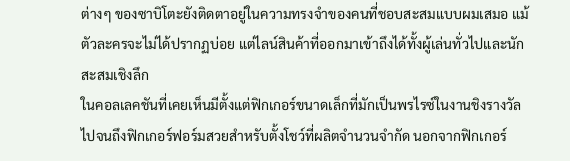ต่างๆ ของซาบิโตะยังติดตาอยู่ในความทรงจำของคนที่ชอบสะสมแบบผมเสมอ แม้ตัวละครจะไม่ได้ปรากฏบ่อย แต่ไลน์สินค้าที่ออกมาเข้าถึงได้ทั้งผู้เล่นทั่วไปและนักสะสมเชิงลึก
ในคอลเลคชันที่เคยเห็นมีตั้งแต่ฟิกเกอร์ขนาดเล็กที่มักเป็นพรไรซ์ในงานชิงรางวัล ไปจนถึงฟิกเกอร์ฟอร์มสวยสำหรับตั้งโชว์ที่ผลิตจำนวนจำกัด นอกจากฟิกเกอร์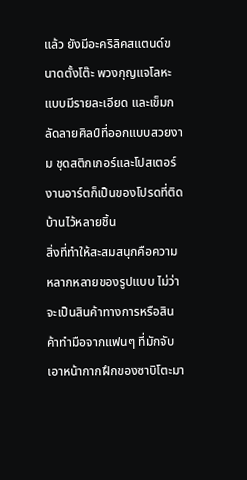แล้ว ยังมีอะคริลิคสแตนด์ขนาดตั้งโต๊ะ พวงกุญแจโลหะแบบมีรายละเอียด และเข็มกลัดลายศิลป์ที่ออกแบบสวยงาม ชุดสติกเกอร์และโปสเตอร์งานอาร์ตก็เป็นของโปรดที่ติดบ้านไว้หลายชิ้น
สิ่งที่ทำให้สะสมสนุกคือความหลากหลายของรูปแบบ ไม่ว่าจะเป็นสินค้าทางการหรือสินค้าทำมือจากแฟนๆ ที่มักจับเอาหน้ากากฝึกของซาบิโตะมา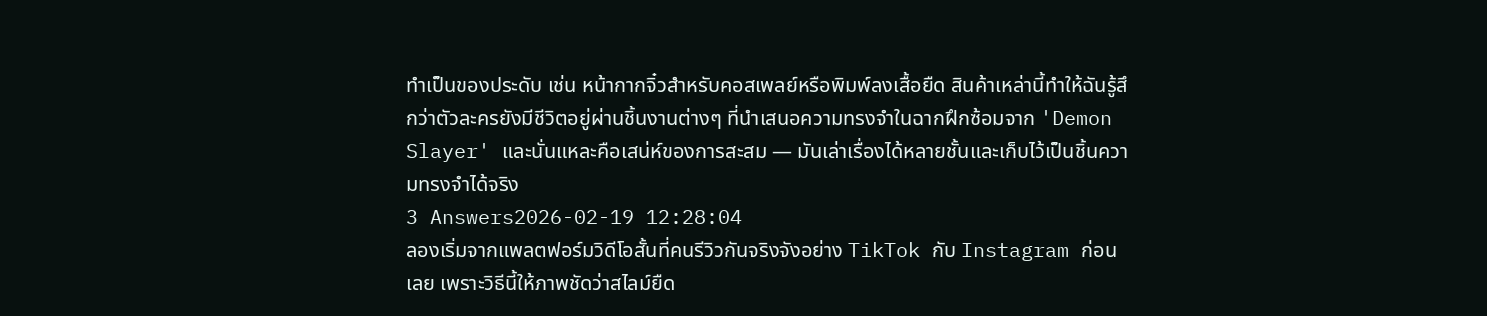ทำเป็นของประดับ เช่น หน้ากากจิ๋วสำหรับคอสเพลย์หรือพิมพ์ลงเสื้อยืด สินค้าเหล่านี้ทำให้ฉันรู้สึกว่าตัวละครยังมีชีวิตอยู่ผ่านชิ้นงานต่างๆ ที่นำเสนอความทรงจำในฉากฝึกซ้อมจาก 'Demon Slayer' และนั่นแหละคือเสน่ห์ของการสะสม — มันเล่าเรื่องได้หลายชั้นและเก็บไว้เป็นชิ้นความทรงจำได้จริง
3 Answers2026-02-19 12:28:04
ลองเริ่มจากแพลตฟอร์มวิดีโอสั้นที่คนรีวิวกันจริงจังอย่าง TikTok กับ Instagram ก่อนเลย เพราะวิธีนี้ให้ภาพชัดว่าสไลม์ยืด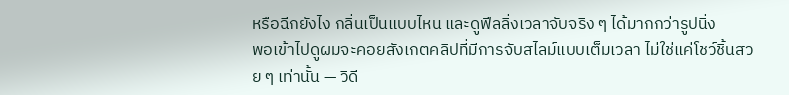หรือฉีกยังไง กลิ่นเป็นแบบไหน และดูฟีลลิ่งเวลาจับจริง ๆ ได้มากกว่ารูปนิ่ง
พอเข้าไปดูผมจะคอยสังเกตคลิปที่มีการจับสไลม์แบบเต็มเวลา ไม่ใช่แค่โชว์ชิ้นสวย ๆ เท่านั้น — วิดี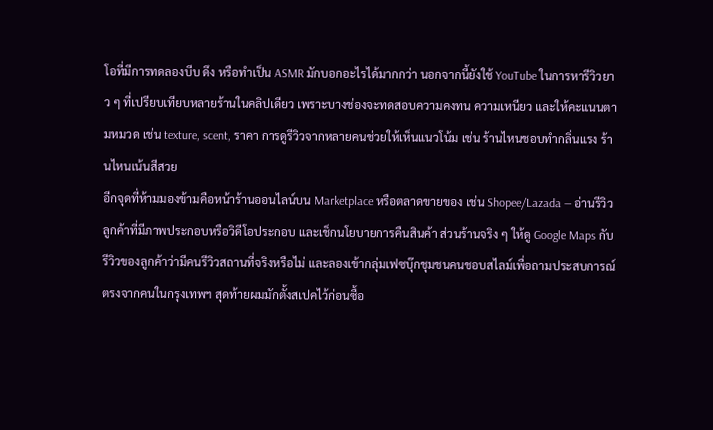โอที่มีการทดลองบีบ ดึง หรือทำเป็น ASMR มักบอกอะไรได้มากกว่า นอกจากนี้ยังใช้ YouTube ในการหารีวิวยาว ๆ ที่เปรียบเทียบหลายร้านในคลิปเดียว เพราะบางช่องจะทดสอบความคงทน ความเหนียว และให้คะแนนตามหมวด เช่น texture, scent, ราคา การดูรีวิวจากหลายคนช่วยให้เห็นแนวโน้ม เช่น ร้านไหนชอบทำกลิ่นแรง ร้านไหนเน้นสีสวย
อีกจุดที่ห้ามมองข้ามคือหน้าร้านออนไลน์บน Marketplace หรือตลาดขายของ เช่น Shopee/Lazada — อ่านรีวิวลูกค้าที่มีภาพประกอบหรือวิดีโอประกอบ และเช็กนโยบายการคืนสินค้า ส่วนร้านจริง ๆ ให้ดู Google Maps กับรีวิวของลูกค้าว่ามีคนรีวิวสถานที่จริงหรือไม่ และลองเข้ากลุ่มเฟซบุ๊กชุมชนคนชอบสไลม์เพื่อถามประสบการณ์ตรงจากคนในกรุงเทพฯ สุดท้ายผมมักตั้งสเปคไว้ก่อนซื้อ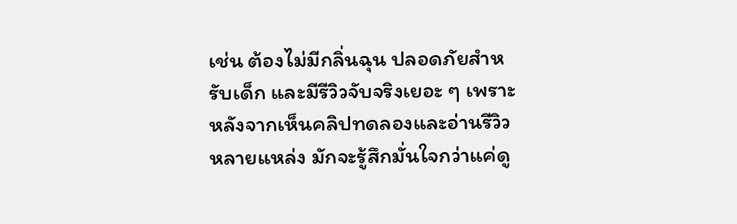เช่น ต้องไม่มีกลิ่นฉุน ปลอดภัยสำหรับเด็ก และมีรีวิวจับจริงเยอะ ๆ เพราะหลังจากเห็นคลิปทดลองและอ่านรีวิวหลายแหล่ง มักจะรู้สึกมั่นใจกว่าแค่ดู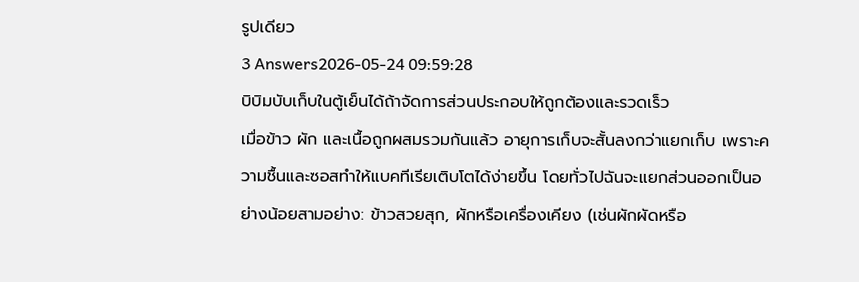รูปเดียว
3 Answers2026-05-24 09:59:28
บิบิมบับเก็บในตู้เย็นได้ถ้าจัดการส่วนประกอบให้ถูกต้องและรวดเร็ว
เมื่อข้าว ผัก และเนื้อถูกผสมรวมกันแล้ว อายุการเก็บจะสั้นลงกว่าแยกเก็บ เพราะความชื้นและซอสทำให้แบคทีเรียเติบโตได้ง่ายขึ้น โดยทั่วไปฉันจะแยกส่วนออกเป็นอย่างน้อยสามอย่าง: ข้าวสวยสุก, ผักหรือเครื่องเคียง (เช่นผักผัดหรือ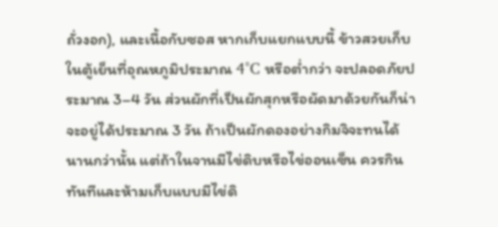ถั่วงอก), และเนื้อกับซอส หากเก็บแยกแบบนี้ ข้าวสวยเก็บในตู้เย็นที่อุณหภูมิประมาณ 4°C หรือต่ำกว่า จะปลอดภัยประมาณ 3–4 วัน ส่วนผักที่เป็นผักสุกหรือผัดมาด้วยกันก็น่าจะอยู่ได้ประมาณ 3 วัน ถ้าเป็นผักดองอย่างกิมจิจะทนได้นานกว่านั้น แต่ถ้าในจานมีไข่ดิบหรือไข่ออนเซ็น ควรกินทันทีและห้ามเก็บแบบมีไข่ดิ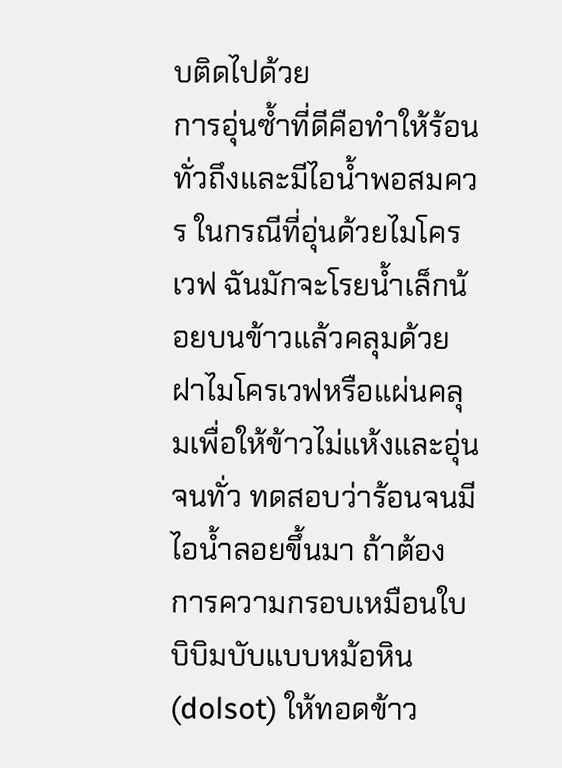บติดไปด้วย
การอุ่นซ้ำที่ดีคือทำให้ร้อนทั่วถึงและมีไอน้ำพอสมควร ในกรณีที่อุ่นด้วยไมโครเวฟ ฉันมักจะโรยน้ำเล็กน้อยบนข้าวแล้วคลุมด้วยฝาไมโครเวฟหรือแผ่นคลุมเพื่อให้ข้าวไม่แห้งและอุ่นจนทั่ว ทดสอบว่าร้อนจนมีไอน้ำลอยขึ้นมา ถ้าต้องการความกรอบเหมือนใบบิบิมบับแบบหม้อหิน (dolsot) ให้ทอดข้าว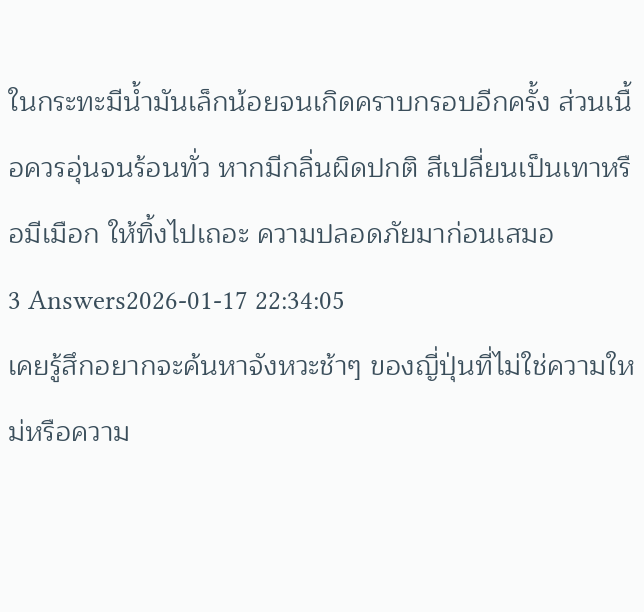ในกระทะมีน้ำมันเล็กน้อยจนเกิดคราบกรอบอีกครั้ง ส่วนเนื้อควรอุ่นจนร้อนทั่ว หากมีกลิ่นผิดปกติ สีเปลี่ยนเป็นเทาหรือมีเมือก ให้ทิ้งไปเถอะ ความปลอดภัยมาก่อนเสมอ
3 Answers2026-01-17 22:34:05
เคยรู้สึกอยากจะค้นหาจังหวะช้าๆ ของญี่ปุ่นที่ไม่ใช่ความใหม่หรือความ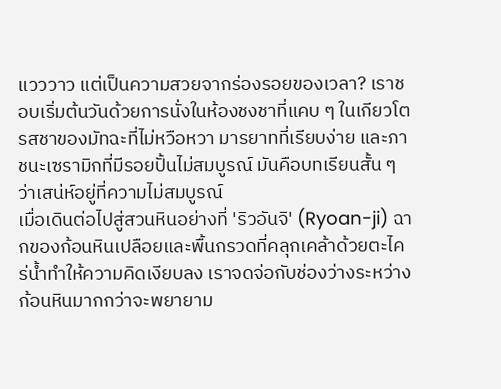แวววาว แต่เป็นความสวยจากร่องรอยของเวลา? เราชอบเริ่มต้นวันด้วยการนั่งในห้องชงชาที่แคบ ๆ ในเกียวโต รสชาของมัทฉะที่ไม่หวือหวา มารยาทที่เรียบง่าย และภาชนะเซรามิกที่มีรอยปั้นไม่สมบูรณ์ มันคือบทเรียนสั้น ๆ ว่าเสน่ห์อยู่ที่ความไม่สมบูรณ์
เมื่อเดินต่อไปสู่สวนหินอย่างที่ 'ริวอันจิ' (Ryoan-ji) ฉากของก้อนหินเปลือยและพื้นกรวดที่คลุกเคล้าด้วยตะไคร่น้ำทำให้ความคิดเงียบลง เราจดจ่อกับช่องว่างระหว่างก้อนหินมากกว่าจะพยายาม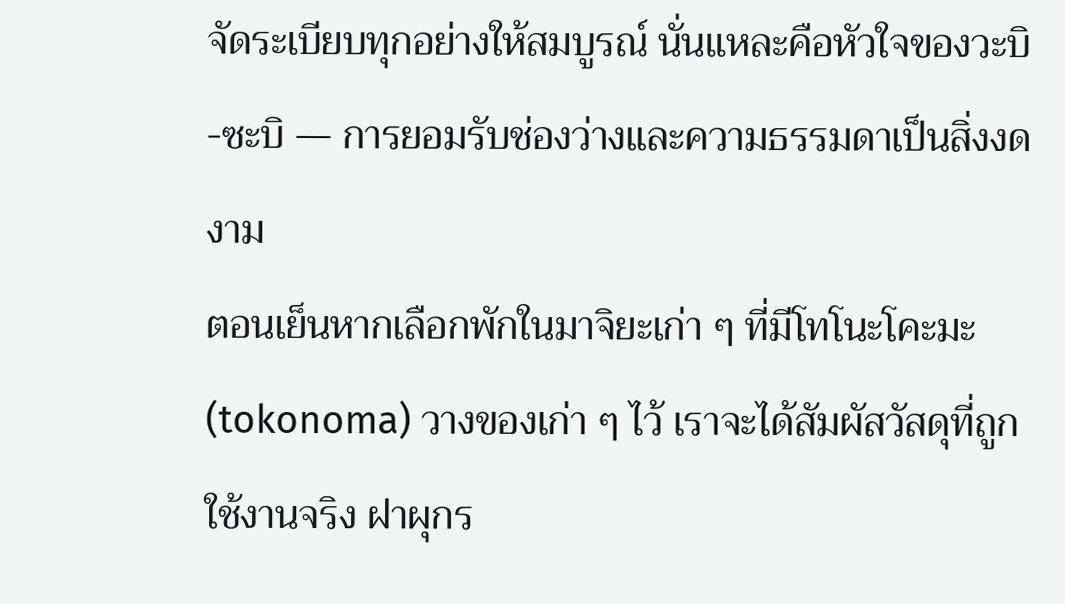จัดระเบียบทุกอย่างให้สมบูรณ์ นั่นแหละคือหัวใจของวะบิ-ซะบิ — การยอมรับช่องว่างและความธรรมดาเป็นสิ่งงดงาม
ตอนเย็นหากเลือกพักในมาจิยะเก่า ๆ ที่มีโทโนะโคะมะ (tokonoma) วางของเก่า ๆ ไว้ เราจะได้สัมผัสวัสดุที่ถูกใช้งานจริง ฝาผุกร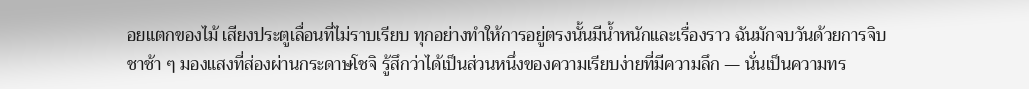อยแตกของไม้ เสียงประตูเลื่อนที่ไม่ราบเรียบ ทุกอย่างทำให้การอยู่ตรงนั้นมีน้ำหนักและเรื่องราว ฉันมักจบวันด้วยการจิบชาช้า ๆ มองแสงที่ส่องผ่านกระดาษโชจิ รู้สึกว่าได้เป็นส่วนหนึ่งของความเรียบง่ายที่มีความลึก — นั่นเป็นความทร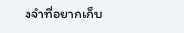งจำที่อยากเก็บ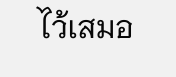ไว้เสมอ